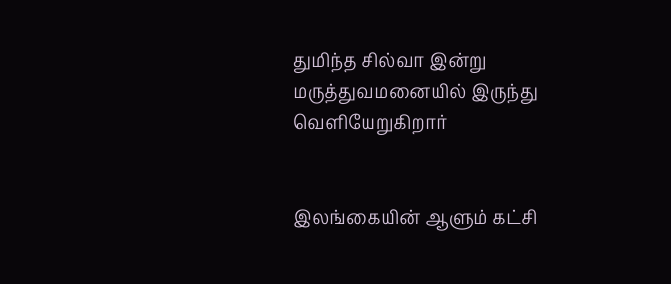துமிந்த சில்வா இன்று மருத்துவமனையில் இருந்து வெளியேறுகிறார்


இலங்கையின் ஆளும் கட்சி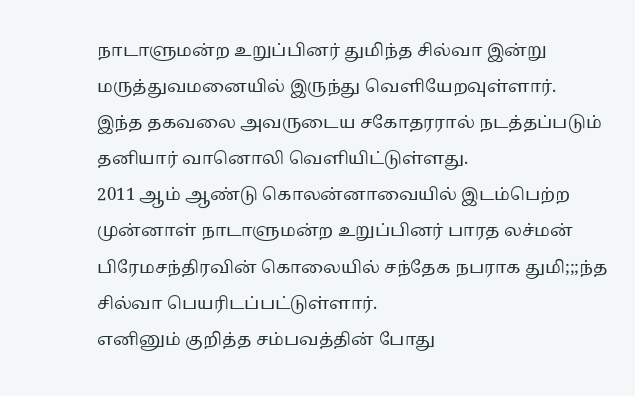நாடாளுமன்ற உறுப்பினர் துமிந்த சில்வா இன்று மருத்துவமனையில் இருந்து வெளியேறவுள்ளார்.
இந்த தகவலை அவருடைய சகோதரரால் நடத்தப்படும் தனியார் வானொலி வெளியிட்டுள்ளது.
2011 ஆம் ஆண்டு கொலன்னாவையில் இடம்பெற்ற முன்னாள் நாடாளுமன்ற உறுப்பினர் பாரத லச்மன் பிரேமசந்திரவின் கொலையில் சந்தேக நபராக துமி;;;ந்த சில்வா பெயரிடப்பட்டுள்ளார்.
எனினும் குறித்த சம்பவத்தின் போது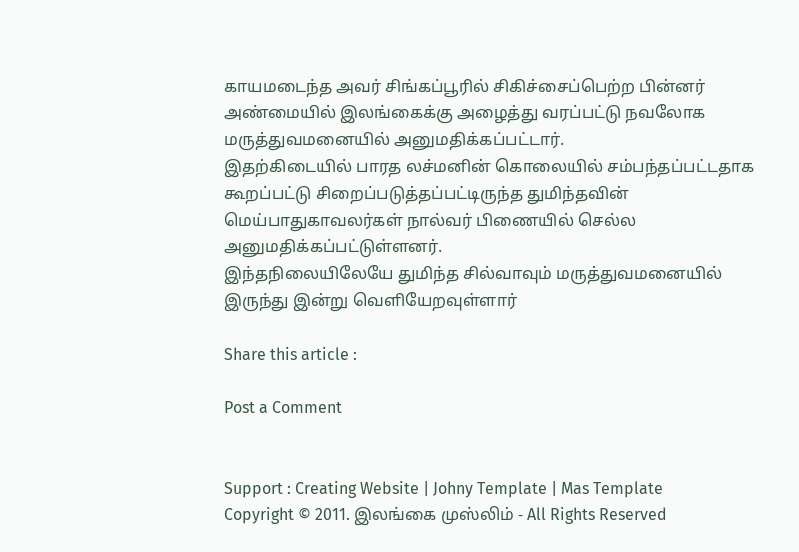காயமடைந்த அவர் சிங்கப்பூரில் சிகிச்சைப்பெற்ற பின்னர் அண்மையில் இலங்கைக்கு அழைத்து வரப்பட்டு நவலோக மருத்துவமனையில் அனுமதிக்கப்பட்டார்.
இதற்கிடையில் பாரத லச்மனின் கொலையில் சம்பந்தப்பட்டதாக கூறப்பட்டு சிறைப்படுத்தப்பட்டிருந்த துமிந்தவின் மெய்பாதுகாவலர்கள் நால்வர் பிணையில் செல்ல அனுமதிக்கப்பட்டுள்ளனர்.
இந்தநிலையிலேயே துமிந்த சில்வாவும் மருத்துவமனையில் இருந்து இன்று வெளியேறவுள்ளார்

Share this article :

Post a Comment


Support : Creating Website | Johny Template | Mas Template
Copyright © 2011. இலங்கை முஸ்லிம் - All Rights Reserved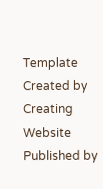Template Created by Creating Website Published by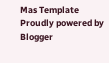Mas Template
Proudly powered by Blogger